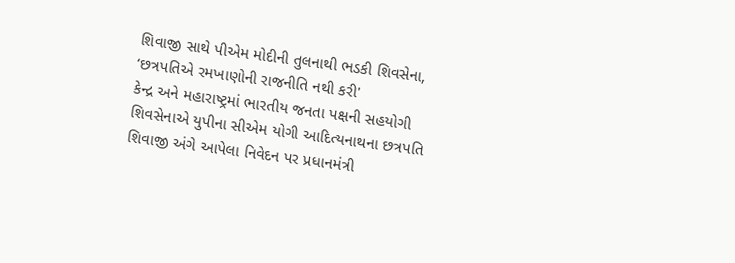શિવાજી સાથે પીએમ મોદીની તુલનાથી ભડકી શિવસેના, ‘છત્રપતિએ રમખાણોની રાજનીતિ નથી કરી'
કેન્દ્ર અને મહારાષ્ટ્રમાં ભારતીય જનતા પક્ષની સહયોગી શિવસેનાએ યુપીના સીએમ યોગી આદિત્યનાથના છત્રપતિ શિવાજી અંગે આપેલા નિવેદન પર પ્રધાનમંત્રી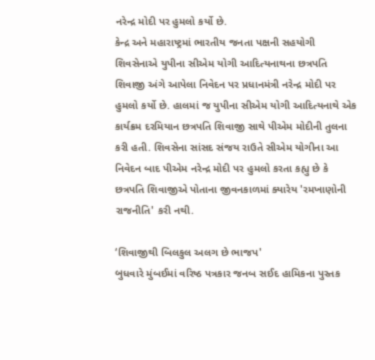નરેન્દ્ર મોદી પર હુમલો કર્યો છે.
કેન્દ્ર અને મહારાષ્ટ્રમાં ભારતીય જનતા પક્ષની સહયોગી શિવસેનાએ યુપીના સીએમ યોગી આદિત્યનાથના છત્રપતિ શિવાજી અંગે આપેલા નિવેદન પર પ્રધાનમંત્રી નરેન્દ્ર મોદી પર હુમલો કર્યો છે. હાલમાં જ યુપીના સીએમ યોગી આદિત્યનાથે એક કાર્યક્રમ દરમિયાન છત્રપતિ શિવાજી સાથે પીએમ મોદીની તુલના કરી હતી. શિવસેના સાંસદ સંજય રાઉતે સીએમ યોગીના આ નિવેદન બાદ પીએમ નરેન્દ્ર મોદી પર હુમલો કરતા કહ્યુ છે કે છત્રપતિ શિવાજીએ પોતાના જીવનકાળમાં ક્યારેય 'રમખાણોની રાજનીતિ' કરી નથી.

‘શિવાજીથી બિલકુલ અલગ છે ભાજપ'
બુધવારે મુંબઈમાં વરિષ્ઠ પત્રકાર જનબ સઈદ હામિકના પુસ્તક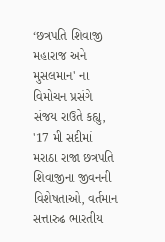‘છત્રપતિ શિવાજી મહારાજ અને મુસલમાન' ના વિમોચન પ્રસંગે સંજય રાઉતે કહ્યુ, '17 મી સદીમાં મરાઠા રાજા છત્રપતિ શિવાજીના જીવનની વિશેષતાઓ, વર્તમાન સત્તારુઢ ભારતીય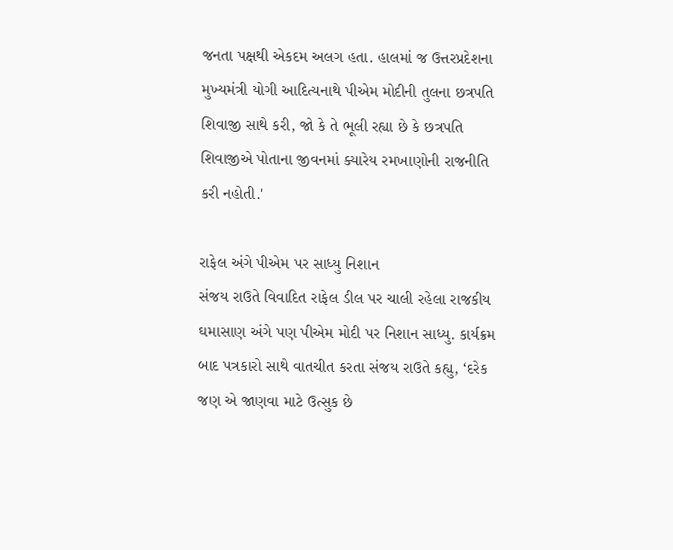જનતા પક્ષથી એકદમ અલગ હતા. હાલમાં જ ઉત્તરપ્રદેશના મુખ્યમંત્રી યોગી આદિત્યનાથે પીએમ મોદીની તુલના છત્રપતિ શિવાજી સાથે કરી, જો કે તે ભૂલી રહ્યા છે કે છત્રપતિ શિવાજીએ પોતાના જીવનમાં ક્યારેય રમખાણોની રાજનીતિ કરી નહોતી.'

રાફેલ અંગે પીએમ પર સાધ્યુ નિશાન
સંજય રાઉતે વિવાદિત રાફેલ ડીલ પર ચાલી રહેલા રાજકીય ઘમાસાણ અંગે પણ પીએમ મોદી પર નિશાન સાધ્યુ. કાર્યક્રમ બાદ પત્રકારો સાથે વાતચીત કરતા સંજય રાઉતે કહ્યુ, ‘દરેક જણ એ જાણવા માટે ઉત્સુક છે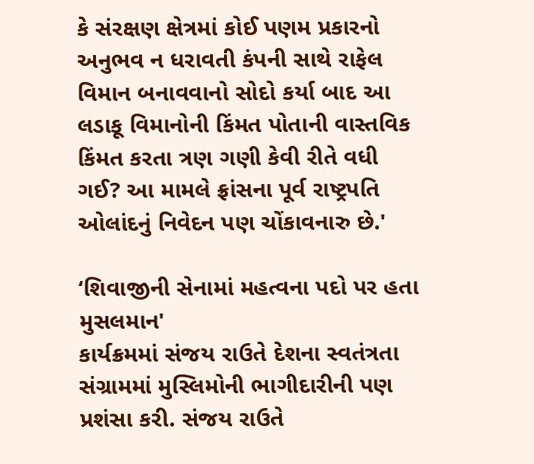કે સંરક્ષણ ક્ષેત્રમાં કોઈ પણમ પ્રકારનો અનુભવ ન ધરાવતી કંપની સાથે રાફેલ વિમાન બનાવવાનો સોદો કર્યા બાદ આ લડાકૂ વિમાનોની કિંમત પોતાની વાસ્તવિક કિંમત કરતા ત્રણ ગણી કેવી રીતે વધી ગઈ? આ મામલે ફ્રાંસના પૂર્વ રાષ્ટ્રપતિ ઓલાંદનું નિવેદન પણ ચોંકાવનારુ છે.'

‘શિવાજીની સેનામાં મહત્વના પદો પર હતા મુસલમાન'
કાર્યક્રમમાં સંજય રાઉતે દેશના સ્વતંત્રતા સંગ્રામમાં મુસ્લિમોની ભાગીદારીની પણ પ્રશંસા કરી. સંજય રાઉતે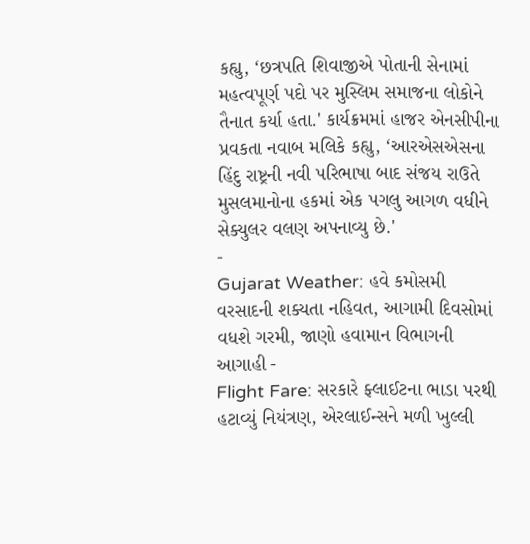કહ્યુ, ‘છત્રપતિ શિવાજીએ પોતાની સેનામાં મહત્વપૂર્ણ પદો પર મુસ્લિમ સમાજના લોકોને તૈનાત કર્યા હતા.' કાર્યક્રમમાં હાજર એનસીપીના પ્રવકતા નવાબ મલિકે કહ્યુ, ‘આરએસએસના હિંદુ રાષ્ટ્રની નવી પરિભાષા બાદ સંજય રાઉતે મુસલમાનોના હકમાં એક પગલુ આગળ વધીને સેક્યુલર વલણ અપનાવ્યુ છે.'
-
Gujarat Weather: હવે કમોસમી વરસાદની શક્યતા નહિવત, આગામી દિવસોમાં વધશે ગરમી, જાણો હવામાન વિભાગની આગાહી -
Flight Fare: સરકારે ફ્લાઈટના ભાડા પરથી હટાવ્યું નિયંત્રણ, એરલાઈન્સને મળી ખુલ્લી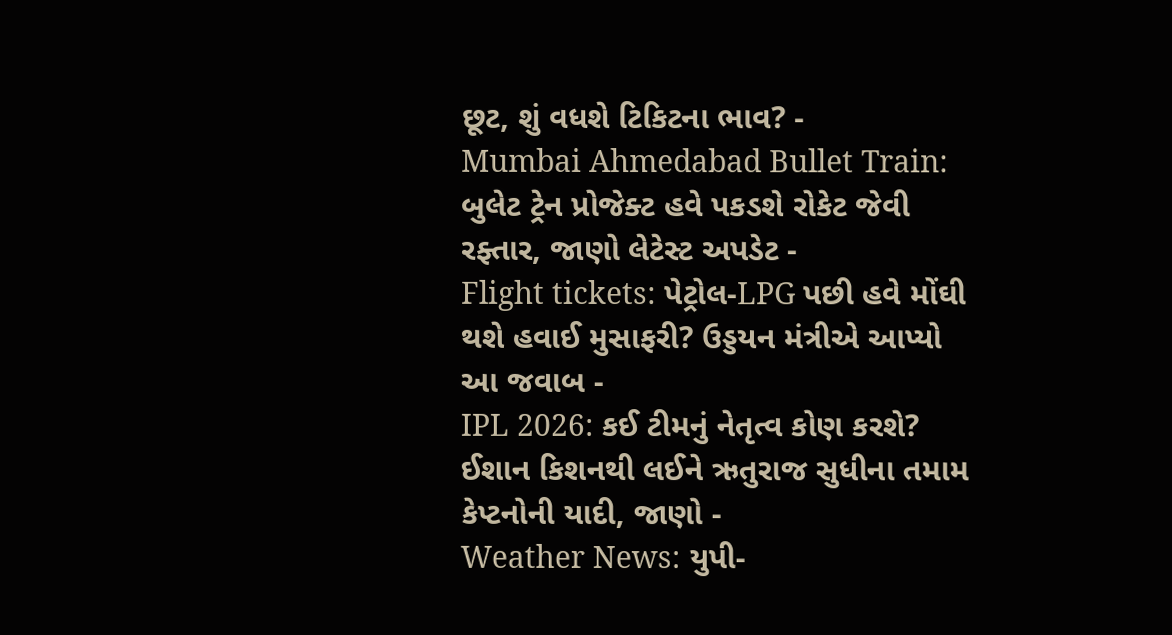છૂટ, શું વધશે ટિકિટના ભાવ? -
Mumbai Ahmedabad Bullet Train: બુલેટ ટ્રેન પ્રોજેક્ટ હવે પકડશે રોકેટ જેવી રફ્તાર, જાણો લેટેસ્ટ અપડેટ -
Flight tickets: પેટ્રોલ-LPG પછી હવે મોંઘી થશે હવાઈ મુસાફરી? ઉડ્ડયન મંત્રીએ આપ્યો આ જવાબ -
IPL 2026: કઈ ટીમનું નેતૃત્વ કોણ કરશે? ઈશાન કિશનથી લઈને ઋતુરાજ સુધીના તમામ કેપ્ટનોની યાદી, જાણો -
Weather News: યુપી-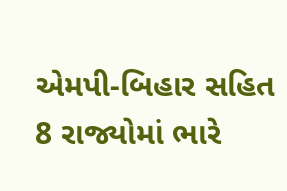એમપી-બિહાર સહિત 8 રાજ્યોમાં ભારે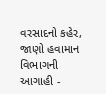વરસાદનો કહેર, જાણો હવામાન વિભાગની આગાહી -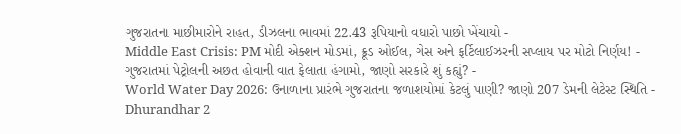ગુજરાતના માછીમારોને રાહત, ડીઝલના ભાવમાં 22.43 રૂપિયાનો વધારો પાછો ખેંચાયો -
Middle East Crisis: PM મોદી એક્શન મોડમાં, ક્રૂડ ઓઈલ, ગેસ અને ફર્ટિલાઈઝરની સપ્લાય પર મોટો નિર્ણય! -
ગુજરાતમાં પેટ્રોલની અછત હોવાની વાત ફેલાતા હંગામો, જાણો સરકારે શું કહ્યું? -
World Water Day 2026: ઉનાળાના પ્રારંભે ગુજરાતના જળાશયોમાં કેટલું પાણી? જાણો 207 ડેમની લેટેસ્ટ સ્થિતિ -
Dhurandhar 2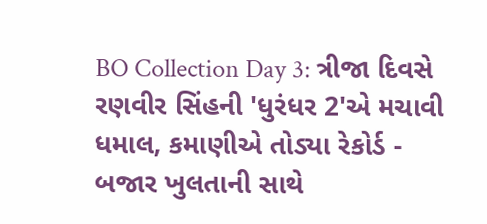BO Collection Day 3: ત્રીજા દિવસે રણવીર સિંહની 'ધુરંધર 2'એ મચાવી ધમાલ, કમાણીએ તોડ્યા રેકોર્ડ -
બજાર ખુલતાની સાથે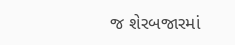જ શેરબજારમાં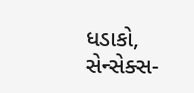ધડાકો, સેન્સેક્સ-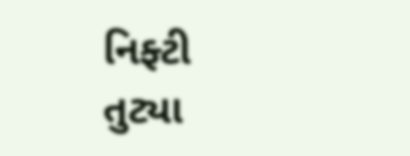નિફ્ટી તુટ્યા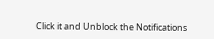Click it and Unblock the Notifications